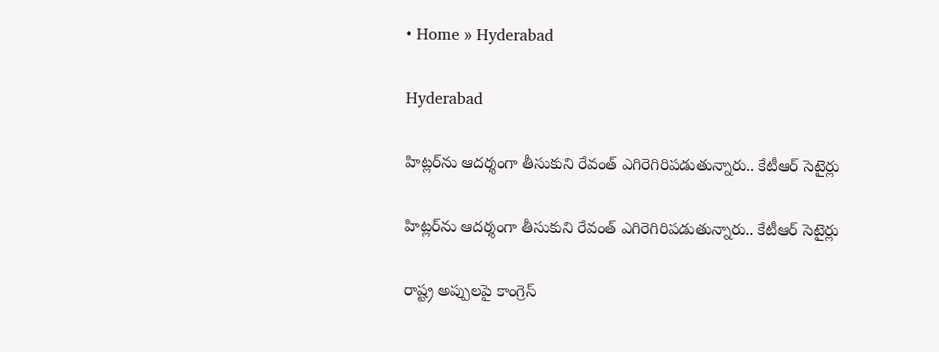• Home » Hyderabad

Hyderabad

హిట్లర్‌ను ఆదర్శంగా తీసుకుని రేవంత్ ఎగిరెగిరిపడుతున్నారు.. కేటీఆర్ సెటైర్లు

హిట్లర్‌ను ఆదర్శంగా తీసుకుని రేవంత్ ఎగిరెగిరిపడుతున్నారు.. కేటీఆర్ సెటైర్లు

రాష్ట్ర అప్పులపై కాంగ్రెస్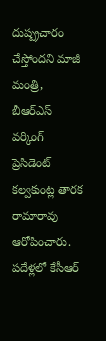దుష్ప్రచారం చేస్తోందని మాజీ మంత్రి, బీఆర్ఎస్ వర్కింగ్ ప్రెసిడెంట్ కల్వకుంట్ల తారక రామారావు ఆరోపించారు. పదేళ్లలో కేసీఆర్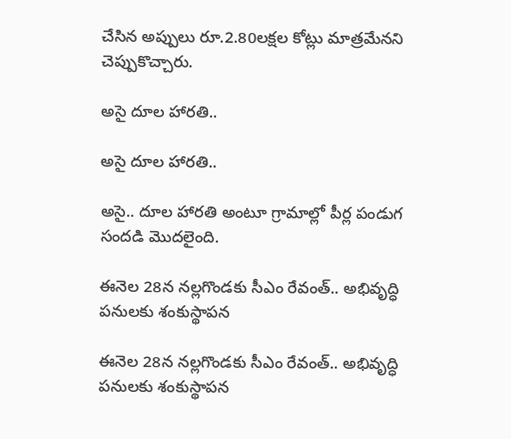చేసిన అప్పులు రూ.2.80లక్షల కోట్లు మాత్రమేనని చెప్పుకొచ్చారు.

అసై దూల హారతి..

అసై దూల హారతి..

అసై.. దూల హారతి అంటూ గ్రామాల్లో పీర్ల పండుగ సందడి మొదలైంది.

ఈనెల 28న నల్లగొండకు సీఎం రేవంత్.. అభివృద్ధి పనులకు శంకుస్థాపన

ఈనెల 28న నల్లగొండకు సీఎం రేవంత్.. అభివృద్ధి పనులకు శంకుస్థాపన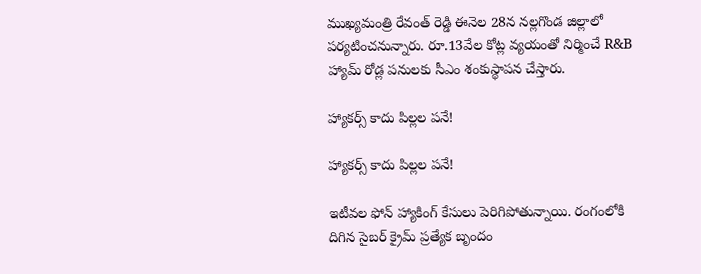ముఖ్యమంత్రి రేవంత్ రెడ్డి ఈనెల 28న నల్లగొండ జిల్లాలో పర్యటించనున్నారు. రూ.13వేల కోట్ల వ్యయంతో నిర్మించే R&B హ్యామ్ రోడ్ల పనులకు సీఎం శంకుస్థాపన చేస్తారు.

హ్యాకర్స్‌ కాదు పిల్లల పనే!

హ్యాకర్స్‌ కాదు పిల్లల పనే!

ఇటీవల ఫోన్‌ హ్యాకింగ్‌ కేసులు పెరిగిపోతున్నాయి. రంగంలోకి దిగిన సైబర్‌ క్రైమ్‌ ప్రత్యేక బృందం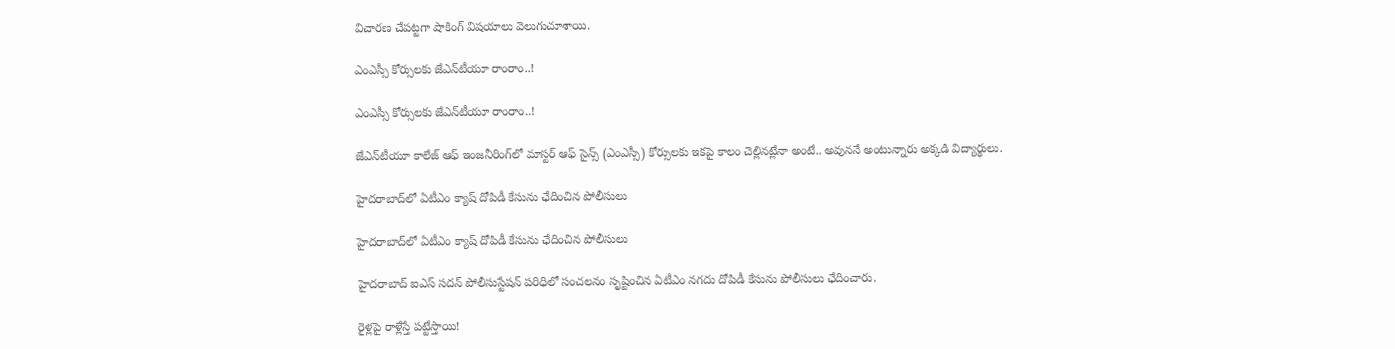విచారణ చేపట్టగా షాకింగ్‌ విషయాలు వెలుగుచూశాయి.

ఎంఎస్సీ కోర్సులకు జేఎన్‌టీయూ రాంరాం..!

ఎంఎస్సీ కోర్సులకు జేఎన్‌టీయూ రాంరాం..!

జేఎన్‌టీయూ కాలేజ్‌ ఆఫ్‌ ఇంజనీరింగ్‌లో మాస్టర్‌ ఆఫ్‌ సైన్స్‌ (ఎంఎస్సీ) కోర్సులకు ఇకపై కాలం చెల్లినట్లేనా అంటే.. అవుననే అంటున్నారు అక్కడి విద్యార్థులు.

హైదరాబాద్‌లో ఏటీఎం క్యాష్ దోపిడీ కేసును ఛేదించిన పోలీసులు

హైదరాబాద్‌లో ఏటీఎం క్యాష్ దోపిడీ కేసును ఛేదించిన పోలీసులు

హైదరాబాద్‌ ఐఎస్ సదన్ పోలీసుస్టేషన్ పరిధిలో సంచలనం సృష్టించిన ఏటీఎం నగదు దోపిడీ కేసును పోలీసులు ఛేదించారు.

రైళ్లపై రాళ్లేస్తే పట్టేస్తాయి!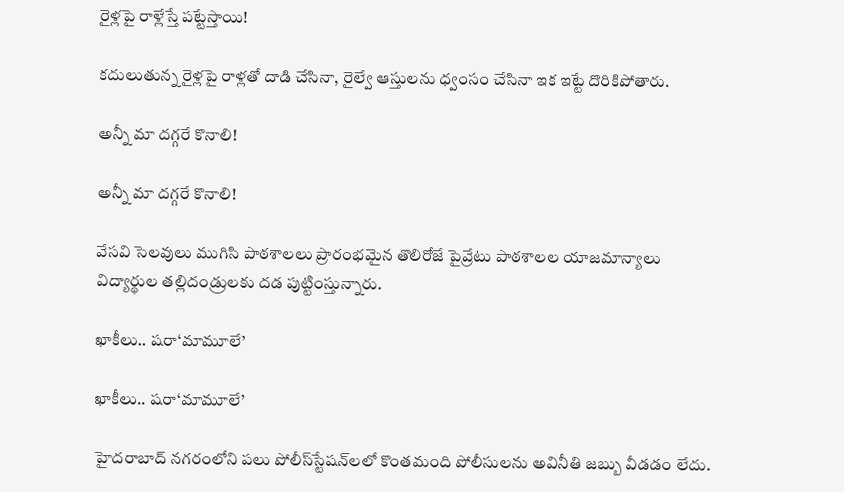రైళ్లపై రాళ్లేస్తే పట్టేస్తాయి!

కదులుతున్న రైళ్లపై రాళ్లతో దాడి చేసినా, రైల్వే ఆస్తులను ధ్వంసం చేసినా ఇక ఇట్టే దొరికిపోతారు.

అన్నీ మా దగ్గరే కొనాలి!

అన్నీ మా దగ్గరే కొనాలి!

వేసవి సెలవులు ముగిసి పాఠశాలలు ప్రారంభమైన తొలిరోజే పైవ్రేటు పాఠశాలల యాజమాన్యాలు విద్యార్థుల తల్లిదండ్రులకు దడ పుట్టింస్తున్నారు.

ఖాకీలు.. షరా‘మామూలే’

ఖాకీలు.. షరా‘మామూలే’

హైదరాబాద్‌ నగరంలోని పలు పోలీస్‌స్టేషన్‌లలో కొంతమంది పోలీసులను అవినీతి జబ్బు వీడడం లేదు.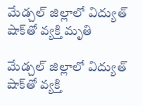మేడ్చల్ జిల్లాలో విద్యుత్ షాక్‌తో వ్యక్తి మృతి

మేడ్చల్ జిల్లాలో విద్యుత్ షాక్‌తో వ్యక్తి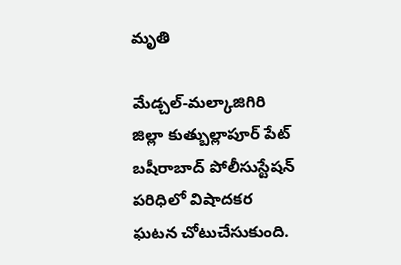మృతి

మేడ్చల్-మల్కాజిగిరి జిల్లా కుత్బుల్లాపూర్‌ పేట్ బషీరాబాద్ పోలీసుస్టేషన్ పరిధిలో విషాదకర ఘటన చోటుచేసుకుంది.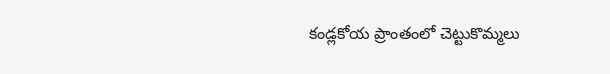కండ్లకోయ ప్రాంతంలో చెట్టుకొమ్మలు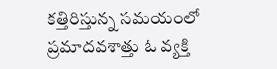కత్తిరిస్తున్న సమయంలో ప్రమాదవశాత్తు ఓ వ్యక్తి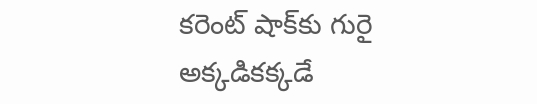కరెంట్ షాక్‌కు గురై అక్కడికక్కడే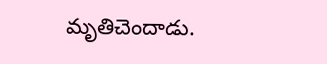మృతిచెందాడు.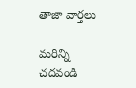తాజా వార్తలు

మరిన్ని చదవండి